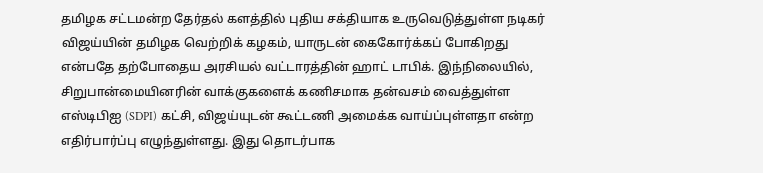தமிழக சட்டமன்ற தேர்தல் களத்தில் புதிய சக்தியாக உருவெடுத்துள்ள நடிகர் விஜய்யின் தமிழக வெற்றிக் கழகம், யாருடன் கைகோர்க்கப் போகிறது என்பதே தற்போதைய அரசியல் வட்டாரத்தின் ஹாட் டாபிக். இந்நிலையில், சிறுபான்மையினரின் வாக்குகளைக் கணிசமாக தன்வசம் வைத்துள்ள எஸ்டிபிஐ (SDPI) கட்சி, விஜய்யுடன் கூட்டணி அமைக்க வாய்ப்புள்ளதா என்ற எதிர்பார்ப்பு எழுந்துள்ளது. இது தொடர்பாக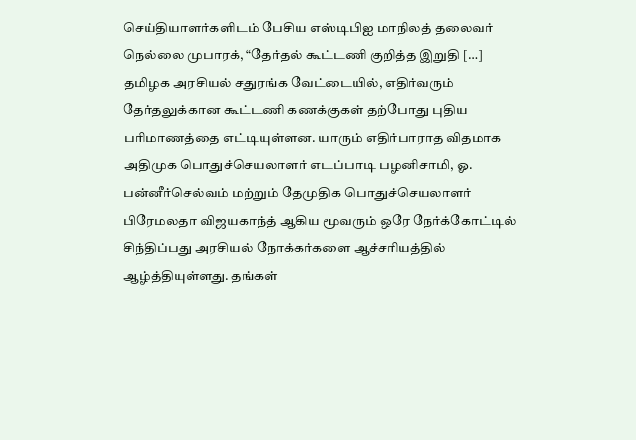செய்தியாளர்களிடம் பேசிய எஸ்டிபிஐ மாநிலத் தலைவர் நெல்லை முபாரக், “தேர்தல் கூட்டணி குறித்த இறுதி […]
தமிழக அரசியல் சதுரங்க வேட்டையில், எதிர்வரும் தேர்தலுக்கான கூட்டணி கணக்குகள் தற்போது புதிய பரிமாணத்தை எட்டியுள்ளன. யாரும் எதிர்பாராத விதமாக அதிமுக பொதுச்செயலாளர் எடப்பாடி பழனிசாமி, ஓ. பன்னீர்செல்வம் மற்றும் தேமுதிக பொதுச்செயலாளர் பிரேமலதா விஜயகாந்த் ஆகிய மூவரும் ஒரே நேர்க்கோட்டில் சிந்திப்பது அரசியல் நோக்கர்களை ஆச்சரியத்தில் ஆழ்த்தியுள்ளது. தங்கள்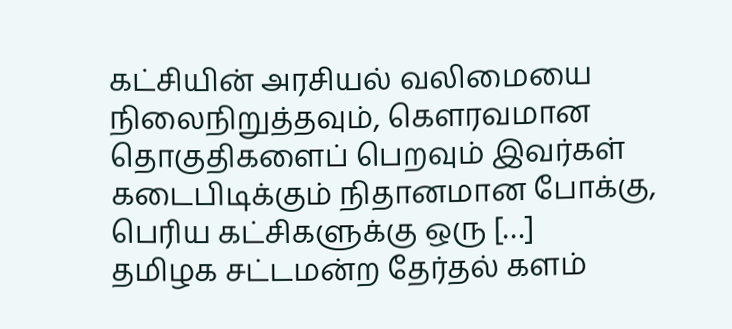கட்சியின் அரசியல் வலிமையை நிலைநிறுத்தவும், கௌரவமான தொகுதிகளைப் பெறவும் இவர்கள் கடைபிடிக்கும் நிதானமான போக்கு, பெரிய கட்சிகளுக்கு ஒரு […]
தமிழக சட்டமன்ற தேர்தல் களம்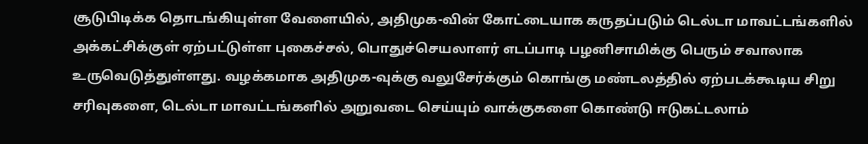சூடுபிடிக்க தொடங்கியுள்ள வேளையில், அதிமுக-வின் கோட்டையாக கருதப்படும் டெல்டா மாவட்டங்களில் அக்கட்சிக்குள் ஏற்பட்டுள்ள புகைச்சல், பொதுச்செயலாளர் எடப்பாடி பழனிசாமிக்கு பெரும் சவாலாக உருவெடுத்துள்ளது. வழக்கமாக அதிமுக-வுக்கு வலுசேர்க்கும் கொங்கு மண்டலத்தில் ஏற்படக்கூடிய சிறு சரிவுகளை, டெல்டா மாவட்டங்களில் அறுவடை செய்யும் வாக்குகளை கொண்டு ஈடுகட்டலாம்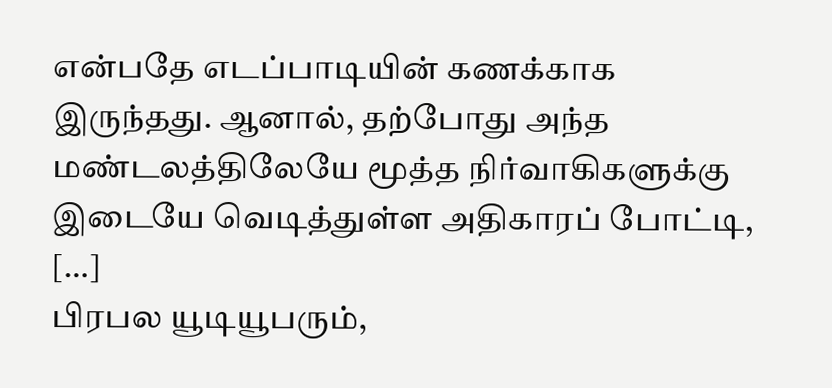என்பதே எடப்பாடியின் கணக்காக இருந்தது. ஆனால், தற்போது அந்த மண்டலத்திலேயே மூத்த நிர்வாகிகளுக்கு இடையே வெடித்துள்ள அதிகாரப் போட்டி, […]
பிரபல யூடியூபரும்,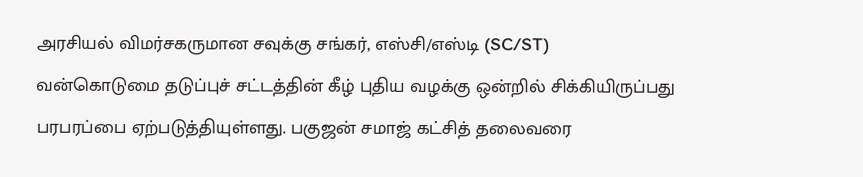அரசியல் விமர்சகருமான சவுக்கு சங்கர், எஸ்சி/எஸ்டி (SC/ST) வன்கொடுமை தடுப்புச் சட்டத்தின் கீழ் புதிய வழக்கு ஒன்றில் சிக்கியிருப்பது பரபரப்பை ஏற்படுத்தியுள்ளது. பகுஜன் சமாஜ் கட்சித் தலைவரை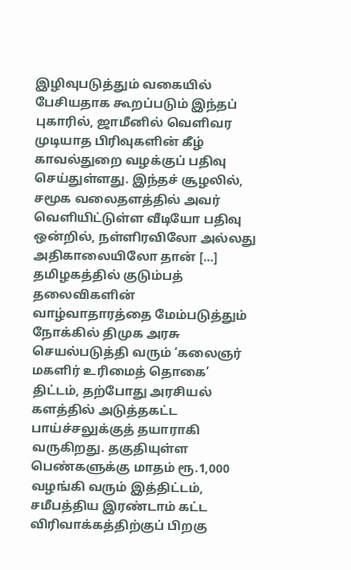இழிவுபடுத்தும் வகையில் பேசியதாக கூறப்படும் இந்தப் புகாரில், ஜாமீனில் வெளிவர முடியாத பிரிவுகளின் கீழ் காவல்துறை வழக்குப் பதிவு செய்துள்ளது. இந்தச் சூழலில், சமூக வலைதளத்தில் அவர் வெளியிட்டுள்ள வீடியோ பதிவு ஒன்றில், நள்ளிரவிலோ அல்லது அதிகாலையிலோ தான் […]
தமிழகத்தில் குடும்பத் தலைவிகளின் வாழ்வாதாரத்தை மேம்படுத்தும் நோக்கில் திமுக அரசு செயல்படுத்தி வரும் ‘கலைஞர் மகளிர் உரிமைத் தொகை’ திட்டம், தற்போது அரசியல் களத்தில் அடுத்தகட்ட பாய்ச்சலுக்குத் தயாராகி வருகிறது. தகுதியுள்ள பெண்களுக்கு மாதம் ரூ.1,000 வழங்கி வரும் இத்திட்டம், சமீபத்திய இரண்டாம் கட்ட விரிவாக்கத்திற்குப் பிறகு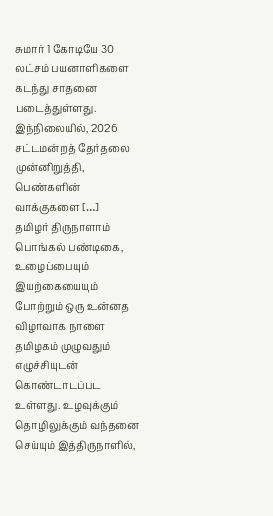சுமார் 1 கோடியே 30 லட்சம் பயனாளிகளை கடந்து சாதனை படைத்துள்ளது. இந்நிலையில், 2026 சட்டமன்றத் தேர்தலை முன்னிறுத்தி, பெண்களின் வாக்குகளை […]
தமிழர் திருநாளாம் பொங்கல் பண்டிகை, உழைப்பையும் இயற்கையையும் போற்றும் ஒரு உன்னத விழாவாக நாளை தமிழகம் முழுவதும் எழுச்சியுடன் கொண்டாடப்பட உள்ளது. உழவுக்கும் தொழிலுக்கும் வந்தனை செய்யும் இத்திருநாளில்,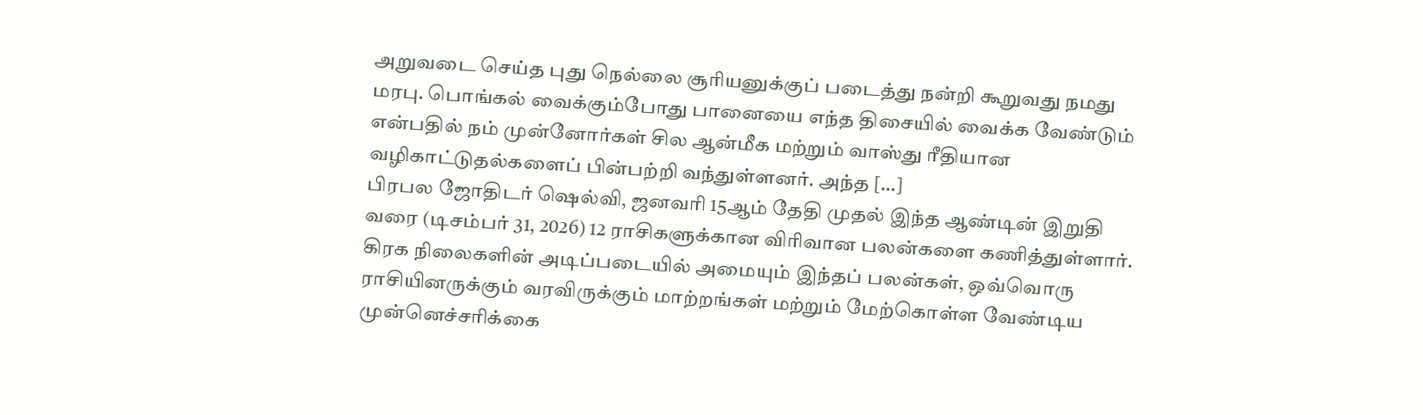அறுவடை செய்த புது நெல்லை சூரியனுக்குப் படைத்து நன்றி கூறுவது நமது மரபு. பொங்கல் வைக்கும்போது பானையை எந்த திசையில் வைக்க வேண்டும் என்பதில் நம் முன்னோர்கள் சில ஆன்மீக மற்றும் வாஸ்து ரீதியான வழிகாட்டுதல்களைப் பின்பற்றி வந்துள்ளனர். அந்த […]
பிரபல ஜோதிடர் ஷெல்வி, ஜனவரி 15ஆம் தேதி முதல் இந்த ஆண்டின் இறுதி வரை (டிசம்பர் 31, 2026) 12 ராசிகளுக்கான விரிவான பலன்களை கணித்துள்ளார். கிரக நிலைகளின் அடிப்படையில் அமையும் இந்தப் பலன்கள், ஒவ்வொரு ராசியினருக்கும் வரவிருக்கும் மாற்றங்கள் மற்றும் மேற்கொள்ள வேண்டிய முன்னெச்சரிக்கை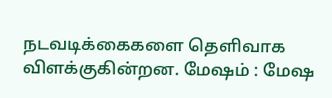நடவடிக்கைகளை தெளிவாக விளக்குகின்றன. மேஷம் : மேஷ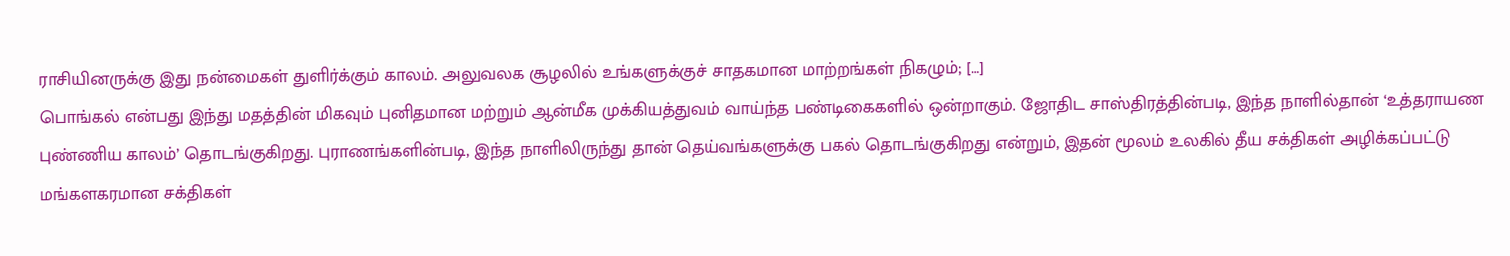ராசியினருக்கு இது நன்மைகள் துளிர்க்கும் காலம். அலுவலக சூழலில் உங்களுக்குச் சாதகமான மாற்றங்கள் நிகழும்; […]
பொங்கல் என்பது இந்து மதத்தின் மிகவும் புனிதமான மற்றும் ஆன்மீக முக்கியத்துவம் வாய்ந்த பண்டிகைகளில் ஒன்றாகும். ஜோதிட சாஸ்திரத்தின்படி, இந்த நாளில்தான் ‘உத்தராயண புண்ணிய காலம்’ தொடங்குகிறது. புராணங்களின்படி, இந்த நாளிலிருந்து தான் தெய்வங்களுக்கு பகல் தொடங்குகிறது என்றும், இதன் மூலம் உலகில் தீய சக்திகள் அழிக்கப்பட்டு மங்களகரமான சக்திகள்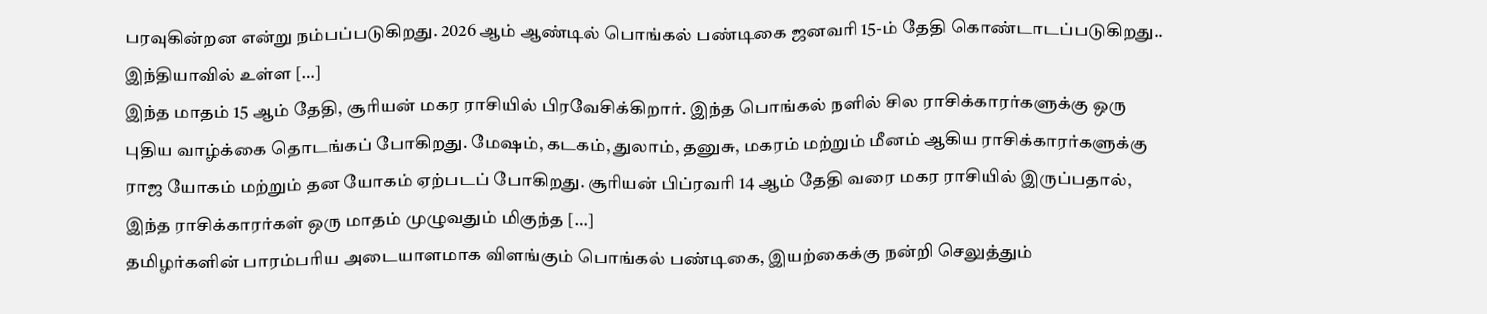பரவுகின்றன என்று நம்பப்படுகிறது. 2026 ஆம் ஆண்டில் பொங்கல் பண்டிகை ஜனவரி 15-ம் தேதி கொண்டாடப்படுகிறது.. இந்தியாவில் உள்ள […]
இந்த மாதம் 15 ஆம் தேதி, சூரியன் மகர ராசியில் பிரவேசிக்கிறார். இந்த பொங்கல் நளில் சில ராசிக்காரர்களுக்கு ஒரு புதிய வாழ்க்கை தொடங்கப் போகிறது. மேஷம், கடகம், துலாம், தனுசு, மகரம் மற்றும் மீனம் ஆகிய ராசிக்காரர்களுக்கு ராஜ யோகம் மற்றும் தன யோகம் ஏற்படப் போகிறது. சூரியன் பிப்ரவரி 14 ஆம் தேதி வரை மகர ராசியில் இருப்பதால், இந்த ராசிக்காரர்கள் ஒரு மாதம் முழுவதும் மிகுந்த […]
தமிழர்களின் பாரம்பரிய அடையாளமாக விளங்கும் பொங்கல் பண்டிகை, இயற்கைக்கு நன்றி செலுத்தும்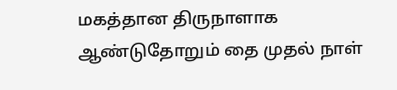மகத்தான திருநாளாக ஆண்டுதோறும் தை முதல் நாள்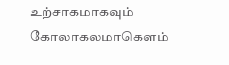உற்சாகமாகவும் கோலாகலமாகௌம்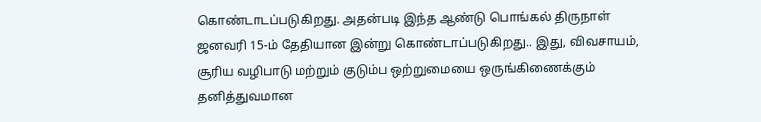கொண்டாடப்படுகிறது. அதன்படி இந்த ஆண்டு பொங்கல் திருநாள் ஜனவரி 15-ம் தேதியான இன்று கொண்டாப்படுகிறது.. இது, விவசாயம், சூரிய வழிபாடு மற்றும் குடும்ப ஒற்றுமையை ஒருங்கிணைக்கும் தனித்துவமான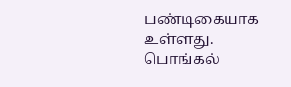பண்டிகையாக உள்ளது. பொங்கல்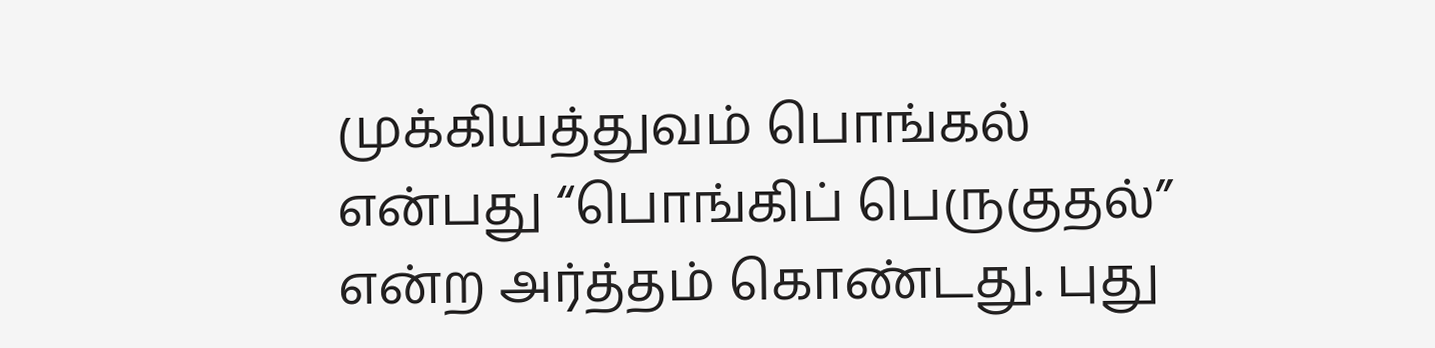முக்கியத்துவம் பொங்கல் என்பது “பொங்கிப் பெருகுதல்” என்ற அர்த்தம் கொண்டது. புது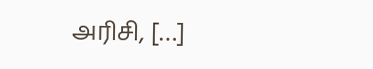அரிசி, […]